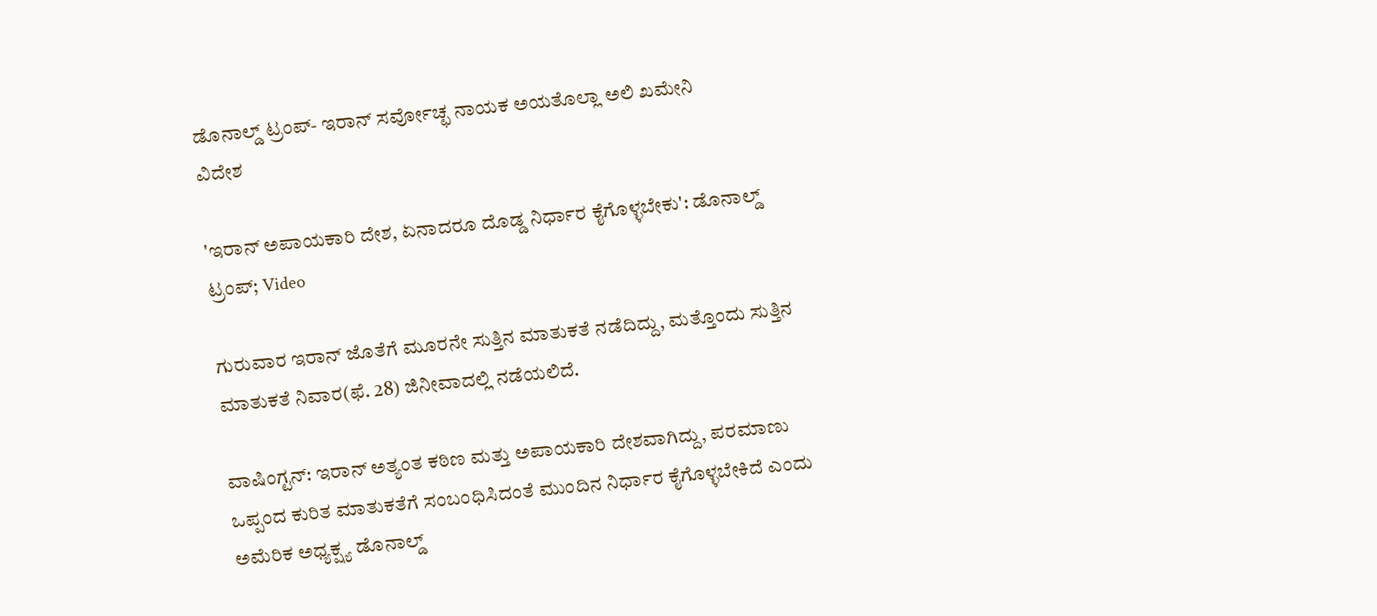ಡೊನಾಲ್ಡ್ ಟ್ರಂಪ್- ಇರಾನ್ ಸರ್ವೋಚ್ಛ ನಾಯಕ ಅಯತೊಲ್ಲಾ ಅಲಿ ಖಮೇನಿ
ವಿದೇಶ

'ಇರಾನ್ ಅಪಾಯಕಾರಿ ದೇಶ, ಏನಾದರೂ ದೊಡ್ಡ ನಿರ್ಧಾರ ಕೈಗೊಳ್ಳಬೇಕು': ಡೊನಾಲ್ಡ್ ಟ್ರಂಪ್; Video

ಗುರುವಾರ ಇರಾನ್ ಜೊತೆಗೆ ಮೂರನೇ ಸುತ್ತಿನ ಮಾತುಕತೆ ನಡೆದಿದ್ದು, ಮತ್ತೊಂದು ಸುತ್ತಿನ ಮಾತುಕತೆ ನಿವಾರ(ಫೆ. 28) ಜಿನೀವಾದಲ್ಲಿ ನಡೆಯಲಿದೆ.

ವಾಷಿಂಗ್ಟನ್: ಇರಾನ್ ಅತ್ಯಂತ ಕಠಿಣ ಮತ್ತು ಅಪಾಯಕಾರಿ ದೇಶವಾಗಿದ್ದು, ಪರಮಾಣು ಒಪ್ಪಂದ ಕುರಿತ ಮಾತುಕತೆಗೆ ಸಂಬಂಧಿಸಿದಂತೆ ಮುಂದಿನ ನಿರ್ಧಾರ ಕೈಗೊಳ್ಳಬೇಕಿದೆ ಎಂದು ಅಮೆರಿಕ ಅಧ್ಯಕ್ಷ್ಯ ಡೊನಾಲ್ಡ್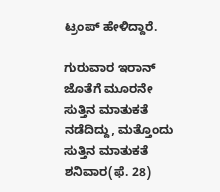ಟ್ರಂಪ್ ಹೇಳಿದ್ದಾರೆ.

ಗುರುವಾರ ಇರಾನ್ ಜೊತೆಗೆ ಮೂರನೇ ಸುತ್ತಿನ ಮಾತುಕತೆ ನಡೆದಿದ್ದು, ಮತ್ತೊಂದು ಸುತ್ತಿನ ಮಾತುಕತೆ ಶನಿವಾರ(ಫೆ. 28)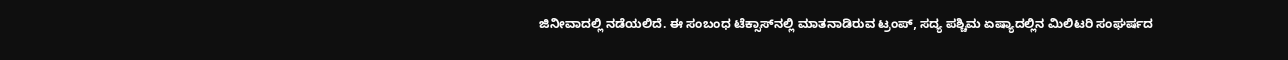ಜಿನೀವಾದಲ್ಲಿ ನಡೆಯಲಿದೆ. ಈ ಸಂಬಂಧ ಟೆಕ್ಸಾಸ್‌ನಲ್ಲಿ ಮಾತನಾಡಿರುವ ಟ್ರಂಪ್, ಸದ್ಯ ಪಶ್ಚಿಮ ಏಷ್ಯಾದಲ್ಲಿನ ಮಿಲಿಟರಿ ಸಂಘರ್ಷದ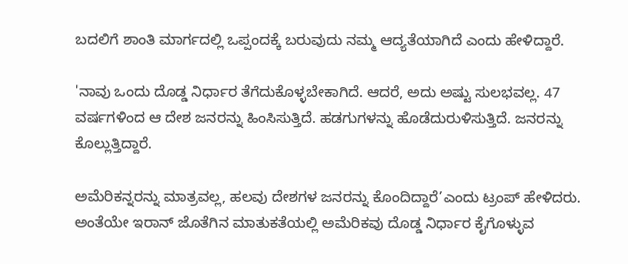ಬದಲಿಗೆ ಶಾಂತಿ ಮಾರ್ಗದಲ್ಲಿ ಒಪ್ಪಂದಕ್ಕೆ ಬರುವುದು ನಮ್ಮ ಆದ್ಯತೆಯಾಗಿದೆ ಎಂದು ಹೇಳಿದ್ದಾರೆ.

'ನಾವು ಒಂದು ದೊಡ್ಡ ನಿರ್ಧಾರ ತೆಗೆದುಕೊಳ್ಳಬೇಕಾಗಿದೆ. ಆದರೆ, ಅದು ಅಷ್ಟು ಸುಲಭವಲ್ಲ. 47 ವರ್ಷಗಳಿಂದ ಆ ದೇಶ ಜನರನ್ನು ಹಿಂಸಿಸುತ್ತಿದೆ. ಹಡಗುಗಳನ್ನು ಹೊಡೆದುರುಳಿಸುತ್ತಿದೆ. ಜನರನ್ನು ಕೊಲ್ಲುತ್ತಿದ್ದಾರೆ.

ಅಮೆರಿಕನ್ನರನ್ನು ಮಾತ್ರವಲ್ಲ, ಹಲವು ದೇಶಗಳ ಜನರನ್ನು ಕೊಂದಿದ್ದಾರೆ’ಎಂದು ಟ್ರಂಪ್ ಹೇಳಿದರು. ಅಂತೆಯೇ ಇರಾನ್ ಜೊತೆಗಿನ ಮಾತುಕತೆಯಲ್ಲಿ ಅಮೆರಿಕವು ದೊಡ್ಡ ನಿರ್ಧಾರ ಕೈಗೊಳ್ಳುವ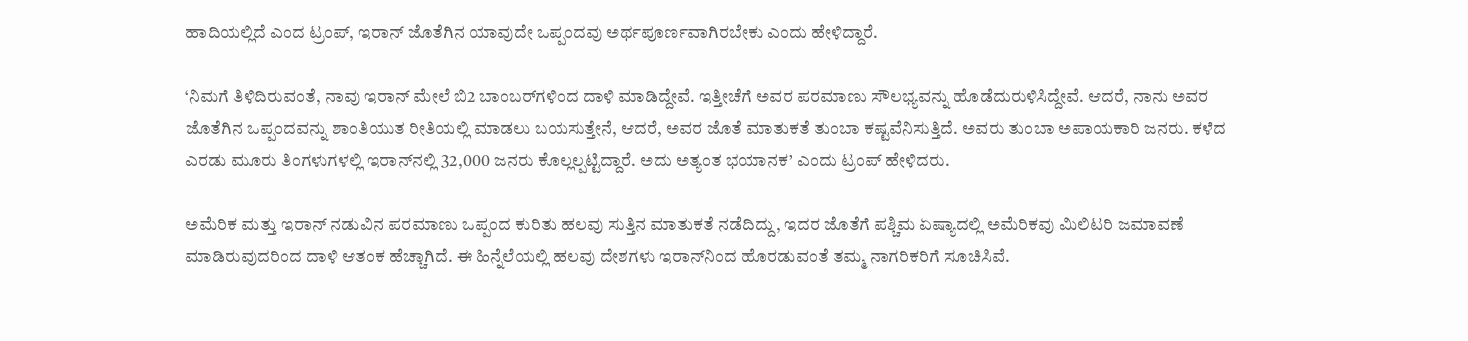ಹಾದಿಯಲ್ಲಿದೆ ಎಂದ ಟ್ರಂಪ್, ಇರಾನ್ ಜೊತೆಗಿನ ಯಾವುದೇ ಒಪ್ಪಂದವು ಅರ್ಥಪೂರ್ಣವಾಗಿರಬೇಕು ಎಂದು ಹೇಳಿದ್ದಾರೆ.

‘ನಿಮಗೆ ತಿಳಿದಿರುವಂತೆ, ನಾವು ಇರಾನ್ ಮೇಲೆ ಬಿ2 ಬಾಂಬರ್‌ಗಳಿಂದ ದಾಳಿ ಮಾಡಿದ್ದೇವೆ. ಇತ್ತೀಚೆಗೆ ಅವರ ಪರಮಾಣು ಸೌಲಭ್ಯವನ್ನು ಹೊಡೆದುರುಳಿಸಿದ್ದೇವೆ. ಆದರೆ, ನಾನು ಅವರ ಜೊತೆಗಿನ ಒಪ್ಪಂದವನ್ನು ಶಾಂತಿಯುತ ರೀತಿಯಲ್ಲಿ ಮಾಡಲು ಬಯಸುತ್ತೇನೆ, ಆದರೆ, ಅವರ ಜೊತೆ ಮಾತುಕತೆ ತುಂಬಾ ಕಷ್ಟವೆನಿಸುತ್ತಿದೆ. ಅವರು ತುಂಬಾ ಅಪಾಯಕಾರಿ ಜನರು. ಕಳೆದ ಎರಡು ಮೂರು ತಿಂಗಳುಗಳಲ್ಲಿ ಇರಾನ್‌ನಲ್ಲಿ 32,000 ಜನರು ಕೊಲ್ಲಲ್ಪಟ್ಟಿದ್ದಾರೆ. ಅದು ಅತ್ಯಂತ ಭಯಾನಕ’ ಎಂದು ಟ್ರಂಪ್ ಹೇಳಿದರು.

ಅಮೆರಿಕ ಮತ್ತು ಇರಾನ್ ನಡುವಿನ ಪರಮಾಣು ಒಪ್ಪಂದ ಕುರಿತು ಹಲವು ಸುತ್ತಿನ ಮಾತುಕತೆ ನಡೆದಿದ್ದು, ಇದರ ಜೊತೆಗೆ ಪಶ್ಚಿಮ ಏಷ್ಯಾದಲ್ಲಿ ಅಮೆರಿಕವು ಮಿಲಿಟರಿ ಜಮಾವಣೆ ಮಾಡಿರುವುದರಿಂದ ದಾಳಿ ಆತಂಕ ಹೆಚ್ಚಾಗಿದೆ. ಈ ಹಿನ್ನೆಲೆಯಲ್ಲಿ ಹಲವು ದೇಶಗಳು ಇರಾನ್‌ನಿಂದ ಹೊರಡುವಂತೆ ತಮ್ಮ ನಾಗರಿಕರಿಗೆ ಸೂಚಿಸಿವೆ.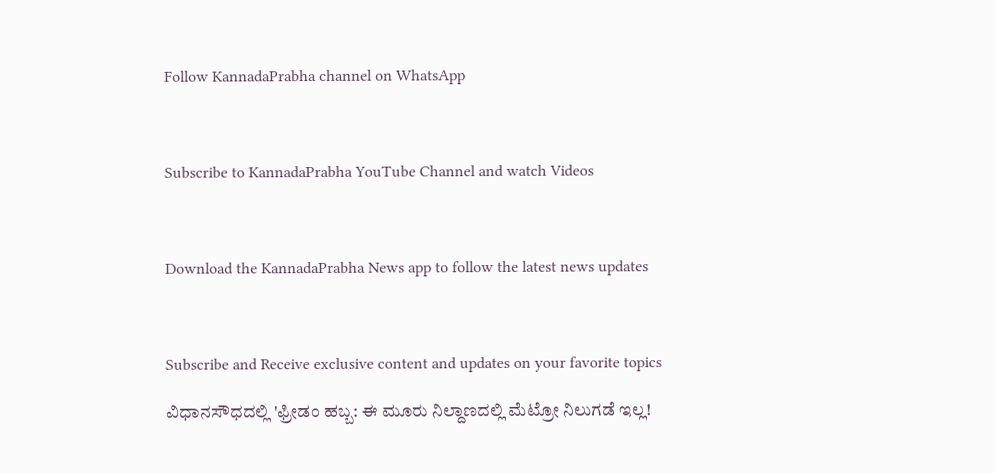Follow KannadaPrabha channel on WhatsApp



Subscribe to KannadaPrabha YouTube Channel and watch Videos



Download the KannadaPrabha News app to follow the latest news updates



Subscribe and Receive exclusive content and updates on your favorite topics

ವಿಧಾನಸೌಧದಲ್ಲಿ 'ಫ್ರೀಡಂ ಹಬ್ಬ: ಈ ಮೂರು ನಿಲ್ದಾಣದಲ್ಲಿ ಮೆಟ್ರೋ ನಿಲುಗಡೆ ಇಲ್ಲ!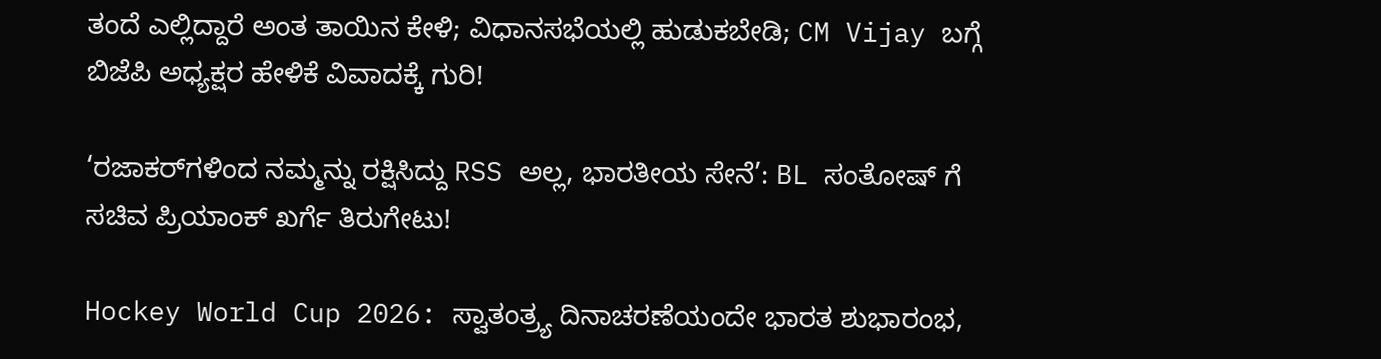ತಂದೆ ಎಲ್ಲಿದ್ದಾರೆ ಅಂತ ತಾಯಿನ ಕೇಳಿ; ವಿಧಾನಸಭೆಯಲ್ಲಿ ಹುಡುಕಬೇಡಿ; CM Vijay ಬಗ್ಗೆ ಬಿಜೆಪಿ ಅಧ್ಯಕ್ಷರ ಹೇಳಿಕೆ ವಿವಾದಕ್ಕೆ ಗುರಿ!

‘ರಜಾಕರ್‌ಗಳಿಂದ ನಮ್ಮನ್ನು ರಕ್ಷಿಸಿದ್ದು RSS ಅಲ್ಲ, ಭಾರತೀಯ ಸೇನೆ’: BL ಸಂತೋಷ್ ಗೆ ಸಚಿವ ಪ್ರಿಯಾಂಕ್ ಖರ್ಗೆ ತಿರುಗೇಟು!

Hockey World Cup 2026: ಸ್ವಾತಂತ್ರ್ಯ ದಿನಾಚರಣೆಯಂದೇ ಭಾರತ ಶುಭಾರಂಭ,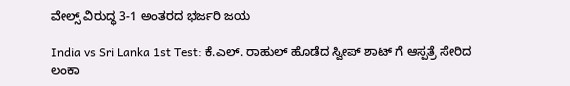ವೇಲ್ಸ್ ವಿರುದ್ಧ 3-1 ಅಂತರದ ಭರ್ಜರಿ ಜಯ

India vs Sri Lanka 1st Test: ಕೆ.ಎಲ್. ರಾಹುಲ್ ಹೊಡೆದ ಸ್ವೀಪ್ ಶಾಟ್ ಗೆ ಆಸ್ಪತ್ರೆ ಸೇರಿದ ಲಂಕಾ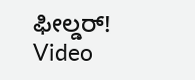ಫೀಲ್ಡರ್‌! Video